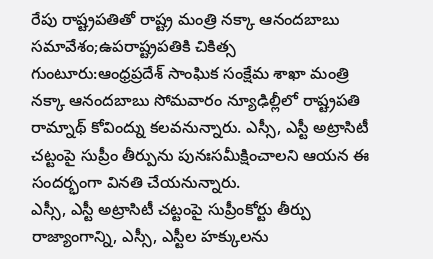రేపు రాష్ట్రపతితో రాష్ట్ర మంత్రి నక్కా ఆనందబాబు సమావేశం;ఉపరాష్ట్రపతికి చికిత్స
గుంటూరు:ఆంధ్రప్రదేశ్ సాంఘిక సంక్షేమ శాఖా మంత్రి నక్కా ఆనందబాబు సోమవారం న్యూఢిల్లీలో రాష్ట్రపతి రామ్నాథ్ కోవింద్ను కలవనున్నారు. ఎస్సీ, ఎస్టీ అట్రాసిటీ చట్టంపై సుప్రీం తీర్పును పునఃసమీక్షించాలని ఆయన ఈ సందర్భంగా వినతి చేయనున్నారు.
ఎస్సీ, ఎస్టీ అట్రాసిటీ చట్టంపై సుప్రీంకోర్టు తీర్పు రాజ్యాంగాన్ని, ఎస్సీ, ఎస్టీల హక్కులను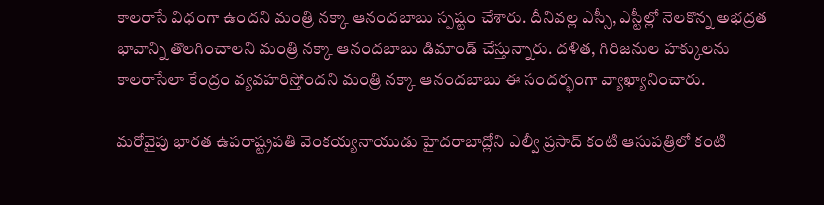కాలరాసే విధంగా ఉందని మంత్రి నక్కా ఆనందబాబు స్పష్టం చేశారు. దీనివల్ల ఎస్సీ, ఎస్టీల్లో నెలకొన్న అభద్రత భావాన్ని తొలగించాలని మంత్రి నక్కా ఆనందబాబు డిమాండ్ చేస్తున్నారు. దళిత, గిరిజనుల హక్కులను కాలరాసేలా కేంద్రం వ్యవహరిస్తోందని మంత్రి నక్కా ఆనందబాబు ఈ సందర్భంగా వ్యాఖ్యానించారు.

మరోవైపు భారత ఉపరాష్ట్రపతి వెంకయ్యనాయుడు హైదరాబాద్లోని ఎల్వీ ప్రసాద్ కంటి ఆసుపత్రిలో కంటి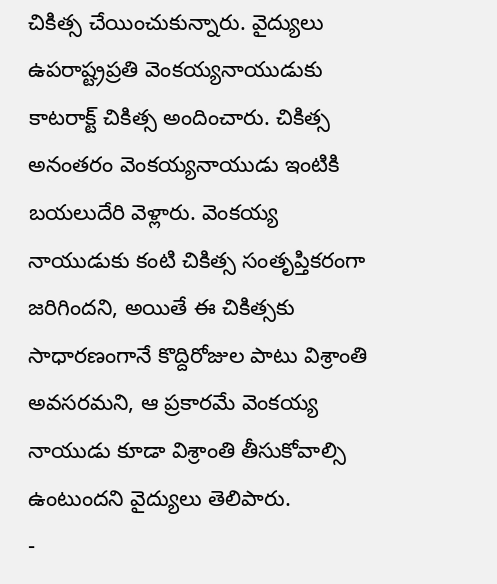చికిత్స చేయించుకున్నారు. వైద్యులు ఉపరాష్ట్రప్రతి వెంకయ్యనాయుడుకు కాటరాక్ట్ చికిత్స అందించారు. చికిత్స అనంతరం వెంకయ్యనాయుడు ఇంటికి బయలుదేరి వెళ్లారు. వెంకయ్య నాయుడుకు కంటి చికిత్స సంతృప్తికరంగా జరిగిందని, అయితే ఈ చికిత్సకు సాధారణంగానే కొద్దిరోజుల పాటు విశ్రాంతి అవసరమని, ఆ ప్రకారమే వెంకయ్య నాయుడు కూడా విశ్రాంతి తీసుకోవాల్సి ఉంటుందని వైద్యులు తెలిపారు.
-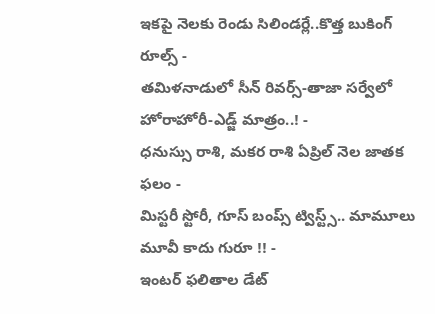ఇకపై నెలకు రెండు సిలిండర్లే..కొత్త బుకింగ్ రూల్స్ -
తమిళనాడులో సీన్ రివర్స్-తాజా సర్వేలో హోరాహోరీ-ఎడ్జ్ మాత్రం..! -
ధనుస్సు రాశి, మకర రాశి ఏప్రిల్ నెల జాతక ఫలం -
మిస్టరీ స్టోరీ, గూస్ బంప్స్ ట్విస్ట్స్.. మామూలు మూవీ కాదు గురూ !! -
ఇంటర్ ఫలితాల డేట్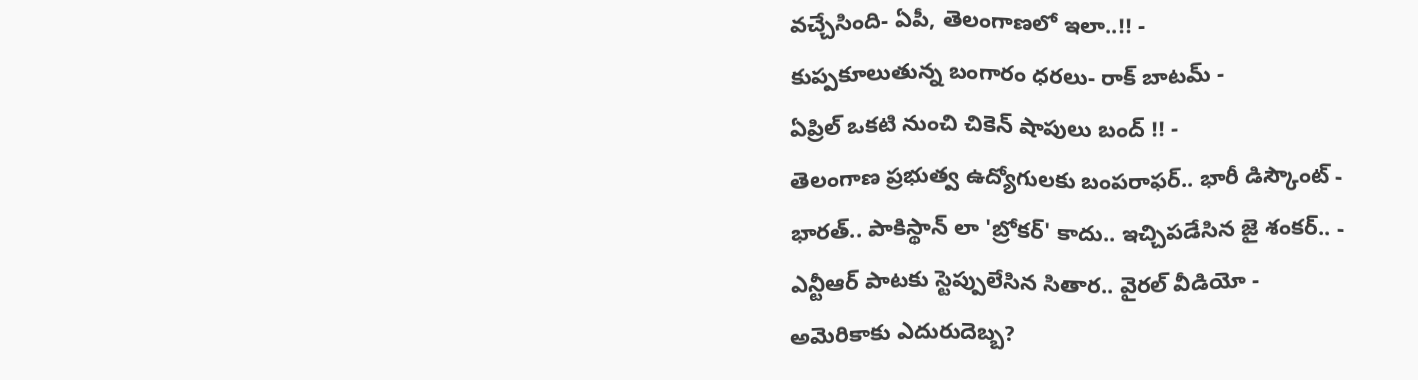వచ్చేసింది- ఏపీ, తెలంగాణలో ఇలా..!! -
కుప్పకూలుతున్న బంగారం ధరలు- రాక్ బాటమ్ -
ఏప్రిల్ ఒకటి నుంచి చికెన్ షాపులు బంద్ !! -
తెలంగాణ ప్రభుత్వ ఉద్యోగులకు బంపరాఫర్.. భారీ డిస్కౌంట్ -
భారత్.. పాకిస్థాన్ లా 'బ్రోకర్' కాదు.. ఇచ్చిపడేసిన జై శంకర్.. -
ఎన్టీఆర్ పాటకు స్టెప్పులేసిన సితార.. వైరల్ వీడియో -
అమెరికాకు ఎదురుదెబ్బ?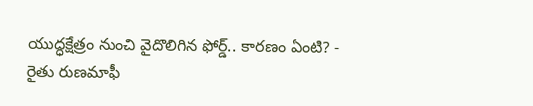యుద్ధక్షేత్రం నుంచి వైదొలిగిన ఫోర్డ్.. కారణం ఏంటి? -
రైతు రుణమాఫీ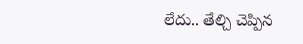లేదు.. తేల్చి చెప్పిన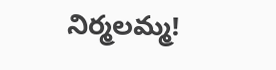నిర్మలమ్మ!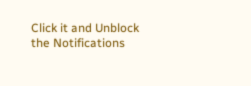Click it and Unblock the Notifications